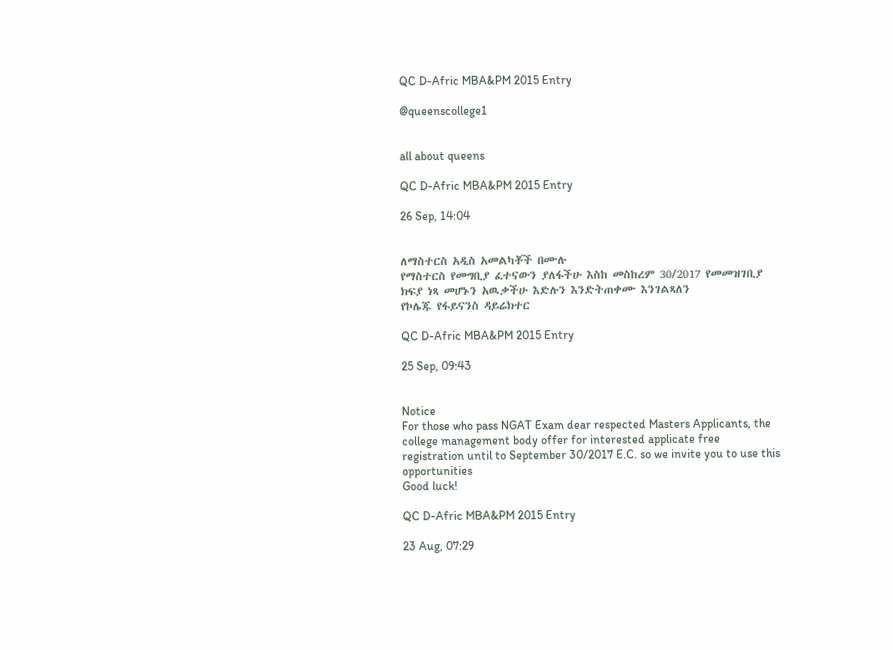QC D-Afric MBA&PM 2015 Entry

@queenscollege1


all about queens

QC D-Afric MBA&PM 2015 Entry

26 Sep, 14:04


ለማስተርስ አዲስ አመልካቾች በሙሉ
የማስተርስ የመግቢያ ፈተናውን ያለፋችሁ እስከ መስከረም 30/2017 የመመዝገቢያ ክፍያ ነጻ መሆኑን አዉቃችሁ እድሉን እንድትጠቀሙ እንገልጻለን
የኮሌጁ የፋይናንስ ዳይሬክተር

QC D-Afric MBA&PM 2015 Entry

25 Sep, 09:43


Notice
For those who pass NGAT Exam dear respected Masters Applicants, the college management body offer for interested applicate free registration until to September 30/2017 E.C. so we invite you to use this opportunities
Good luck!

QC D-Afric MBA&PM 2015 Entry

23 Aug, 07:29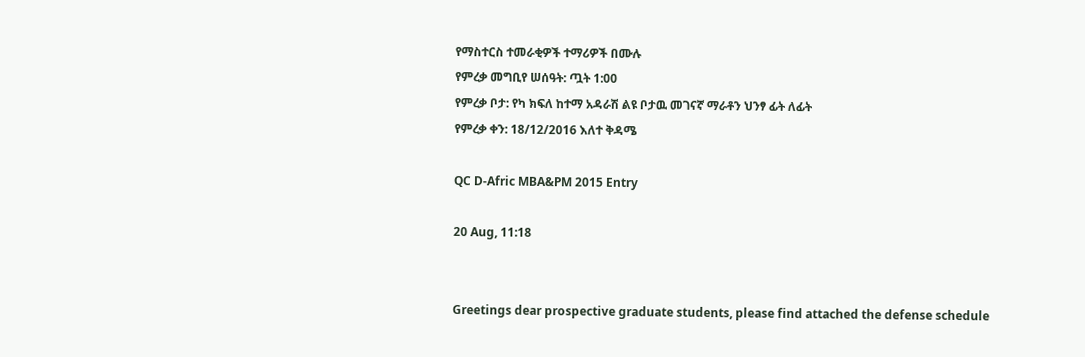የማስተርስ ተመራቂዎች ተማሪዎች በሙሉ
የምረቃ መግቢየ ሠሰዓት: ጧት 1:00
የምረቃ ቦታ: የካ ክፍለ ከተማ አዳራሽ ልዩ ቦታዉ መገናኛ ማራቶን ህንፃ ፊት ለፊት
የምረቃ ቀን: 18/12/2016 እለተ ቅዳሜ

QC D-Afric MBA&PM 2015 Entry

20 Aug, 11:18


Greetings dear prospective graduate students, please find attached the defense schedule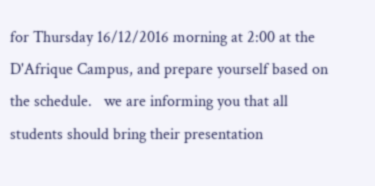for Thursday 16/12/2016 morning at 2:00 at the D'Afrique Campus, and prepare yourself based on the schedule.   we are informing you that all students should bring their presentation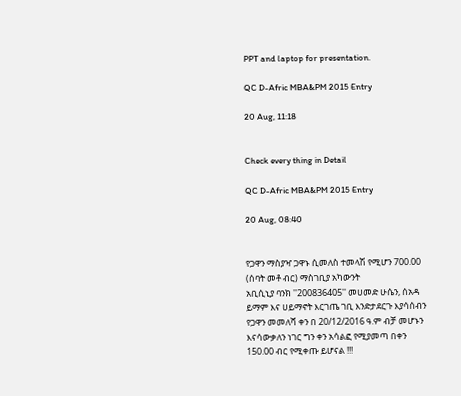PPT and laptop for presentation.

QC D-Afric MBA&PM 2015 Entry

20 Aug, 11:18


Check every thing in Detail

QC D-Afric MBA&PM 2015 Entry

20 Aug, 08:40


የጋዋን ማስያዣ ጋዋኑ ሲመለስ ተመላሽ የሚሆን 700.00 (ሰባት መቶ ብር) ማስገቢያ አካውንት
አቢሲኒያ ባንክ ''200836405'' መሀመድ ሁሴን, ሰአዳ ይማም እና ሀይማኖት እርገጤ ገቢ እንድታደርጉ እያሳሰብን የጋዋን መመለሻ ቀን በ 20/12/2016 ዓ.ም ብቻ መሆኑን እናሳውቃለን ነገር ግን ቀን አሳልፎ የሚያመጣ በቀን 150.00 ብር የሚቀጡ ይሆናል !!!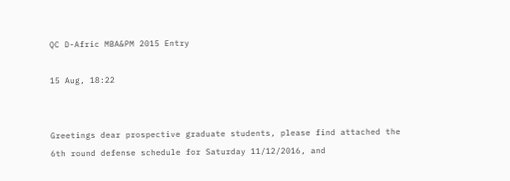QC D-Afric MBA&PM 2015 Entry

15 Aug, 18:22


Greetings dear prospective graduate students, please find attached the 6th round defense schedule for Saturday 11/12/2016, and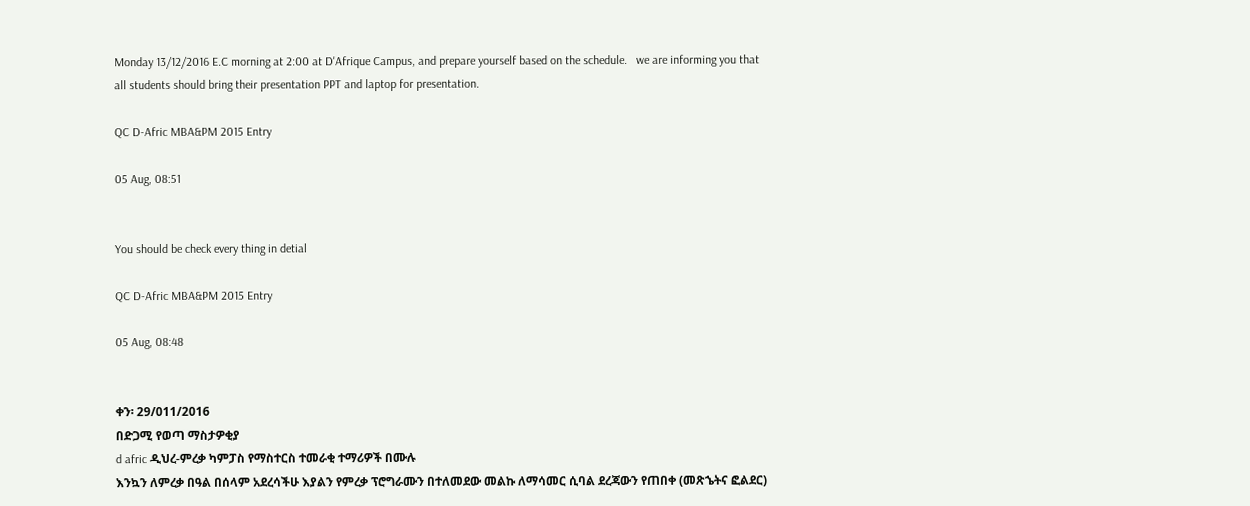Monday 13/12/2016 E.C morning at 2:00 at D'Afrique Campus, and prepare yourself based on the schedule.   we are informing you that all students should bring their presentation PPT and laptop for presentation.

QC D-Afric MBA&PM 2015 Entry

05 Aug, 08:51


You should be check every thing in detial

QC D-Afric MBA&PM 2015 Entry

05 Aug, 08:48


ቀን፡ 29/011/2016
በድጋሚ የወጣ ማስታዎቂያ
d afric ዲህረ-ምረቃ ካምፓስ የማስተርስ ተመራቂ ተማሪዎች በሙሉ
እንኳን ለምረቃ በዓል በሰላም አደረሳችሁ እያልን የምረቃ ፕሮግራሙን በተለመደው መልኩ ለማሳመር ሲባል ደረጃውን የጠበቀ (መጽኄትና ፎልደር)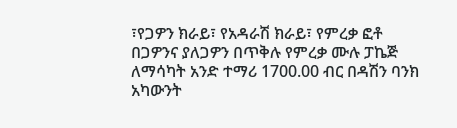፣የጋዎን ክራይ፣ የአዳራሽ ክራይ፣ የምረቃ ፎቶ በጋዎንና ያለጋዎን በጥቅሉ የምረቃ ሙሉ ፓኬጅ ለማሳካት አንድ ተማሪ 1700.00 ብር በዳሽን ባንክ አካውንት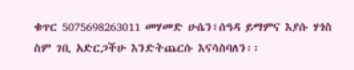ቁጥር 5075698263011 መሃመድ ሁሴን፣ሰዓዳ ይማምና እያሱ ሃጎስ ስም ገቢ አድርጋችሁ እንድትጨርሱ እናሳስባለን፡፡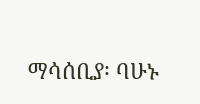ማሳሰቢያ፡ ባሁኑ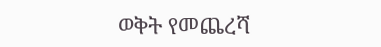ወቅት የመጨረሻ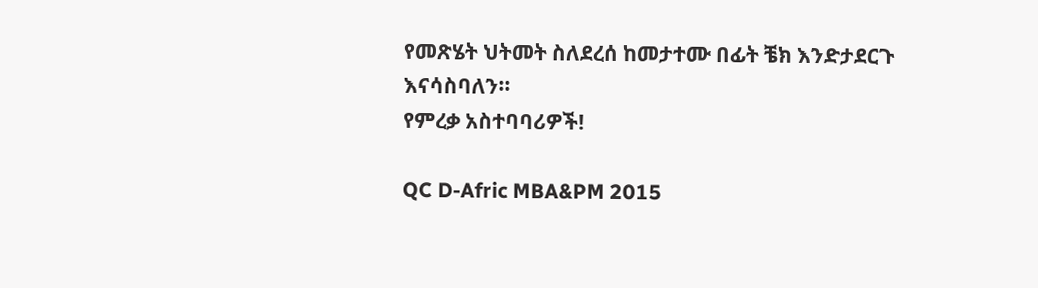የመጽሄት ህትመት ስለደረሰ ከመታተሙ በፊት ቼክ እንድታደርጉ እናሳስባለን፡፡
የምረቃ አስተባባሪዎች!

QC D-Afric MBA&PM 2015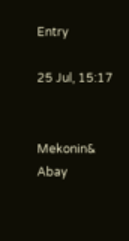Entry

25 Jul, 15:17


Mekonin& Abay